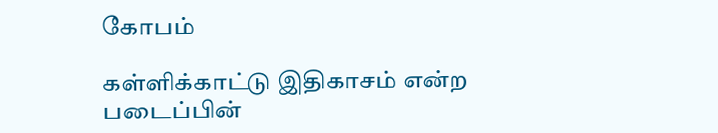கோபம்

கள்ளிக்காட்டு இதிகாசம் என்ற படைப்பின்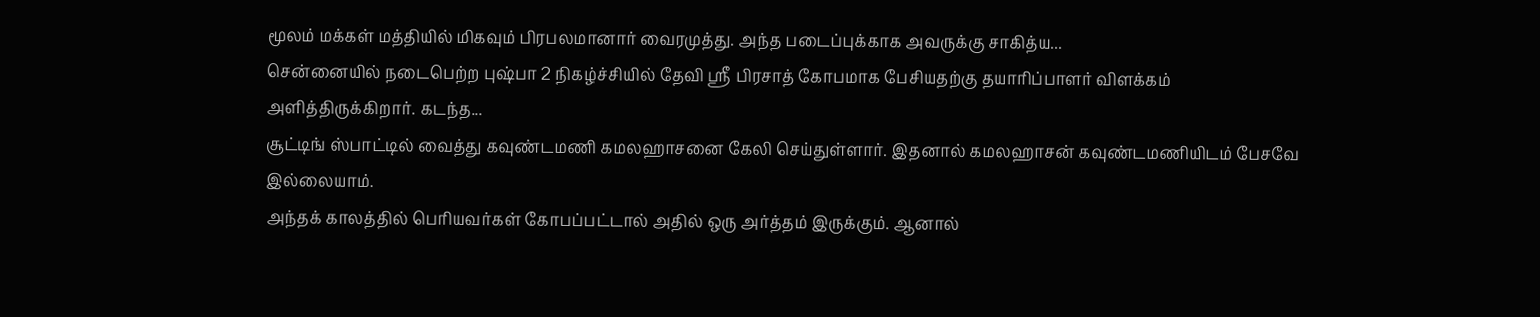மூலம் மக்கள் மத்தியில் மிகவும் பிரபலமானார் வைரமுத்து. அந்த படைப்புக்காக அவருக்கு சாகித்ய...
சென்னையில் நடைபெற்ற புஷ்பா 2 நிகழ்ச்சியில் தேவி ஸ்ரீ பிரசாத் கோபமாக பேசியதற்கு தயாரிப்பாளர் விளக்கம் அளித்திருக்கிறார். கடந்த...
சூட்டிங் ஸ்பாட்டில் வைத்து கவுண்டமணி கமலஹாசனை கேலி செய்துள்ளார். இதனால் கமலஹாசன் கவுண்டமணியிடம் பேசவே இல்லையாம்.
அந்தக் காலத்தில் பெரியவர்கள் கோபப்பட்டால் அதில் ஒரு அர்த்தம் இருக்கும். ஆனால்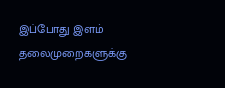இப்போது இளம் தலைமுறைகளுக்கு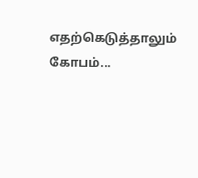எதற்கெடுத்தாலும் கோபம்...